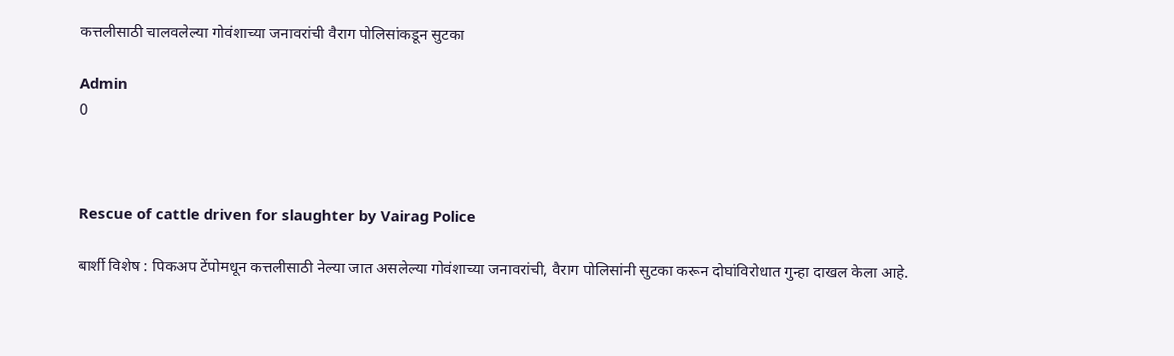कत्तलीसाठी चालवलेल्या गोवंशाच्या जनावरांची वैराग पोलिसांकडून सुटका

Admin
0



Rescue of cattle driven for slaughter by Vairag Police

बार्शी विशेष : पिकअप टेंपोमधून कत्तलीसाठी नेल्या जात असलेल्या गोवंशाच्या जनावरांची, वैराग पोलिसांनी सुटका करून दोघांविरोधात गुन्हा दाखल केला आहे.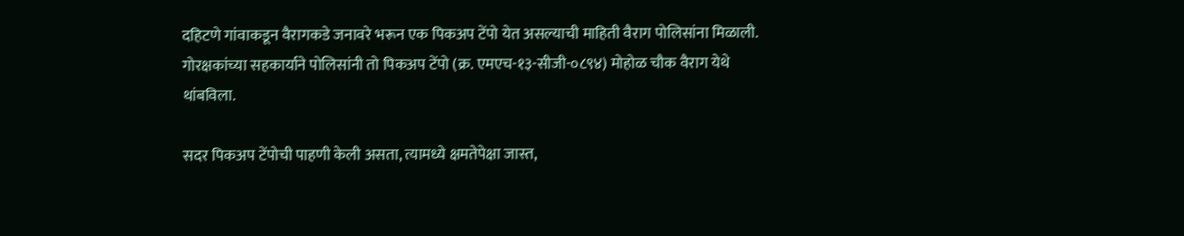दहिटणे गांवाकडून वैरागकडे जनावरे भरून एक पिकअप टेंपो येत असल्याची माहिती वैराग पोलिसांना मिळाली. गोरक्षकांच्या सहकार्याने पोलिसांनी तो पिकअप टेंपो (क्र. एमएच-१३-सीजी-०८९४) मोहोळ चौक वैराग येथे थांबविला.

सदर पिकअप टेंपोची पाहणी केली असता, त्यामध्ये क्षमतेपेक्षा जास्त,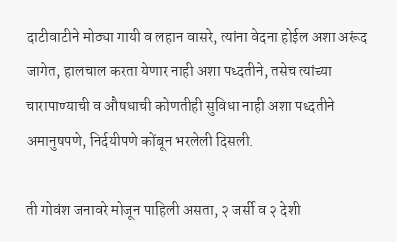दाटीवाटीने मोठ्या गायी व लहान वासरे, त्यांना वेदना होईल अशा अरूंद जागेत, हालचाल करता येणार नाही अशा पध्दतीने, तसेच त्यांच्या चारापाण्याची व औषधाची कोणतीही सुविधा नाही अशा पध्दतीने अमानुषपणे, निर्दयीपणे कोंबून भरलेली दिसली.

ती गोवंश जनावरे मोजून पाहिली असता, २ जर्सी व २ देशी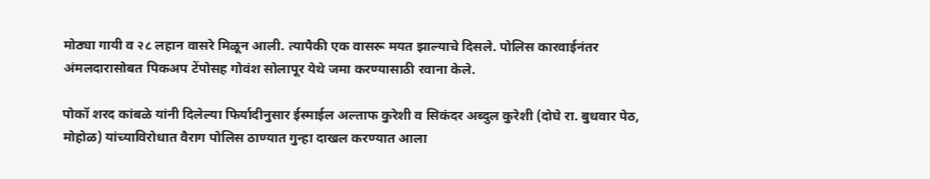मोठ्या गायी व २८ लहान वासरे मिळून आली. त्यापैकी एक वासरू मयत झाल्याचे दिसले. पोलिस कारवाईनंतर अंमलदारासोबत पिकअप टेंपोसह गोवंश सोलापूर येथे जमा करण्यासाठी रवाना केले.

पोकॉ शरद कांबळे यांनी दिलेल्या फिर्यादीनुसार ईस्माईल अल्ताफ कुरेशी व सिकंदर अब्दुल कुरेशी (दोघे रा. बुधवार पेठ, मोहोळ) यांच्याविरोधात वैराग पोलिस ठाण्यात गुन्हा दाखल करण्यात आला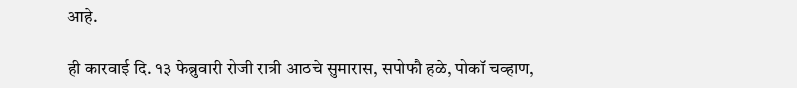आहे.

ही कारवाई दि. १३ फेब्रुवारी रोजी रात्री आठचे सुमारास, सपोफौ हळे, पोकॉ चव्हाण,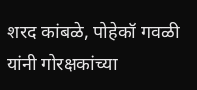शरद कांबळे, पोहेकॉ गवळी यांनी गोरक्षकांच्या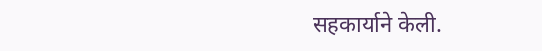सहकार्याने केली.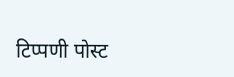टिप्पणी पोस्ट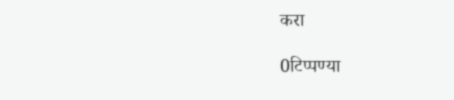करा

0टिप्पण्या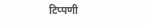टिप्पणी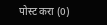पोस्ट करा (0)